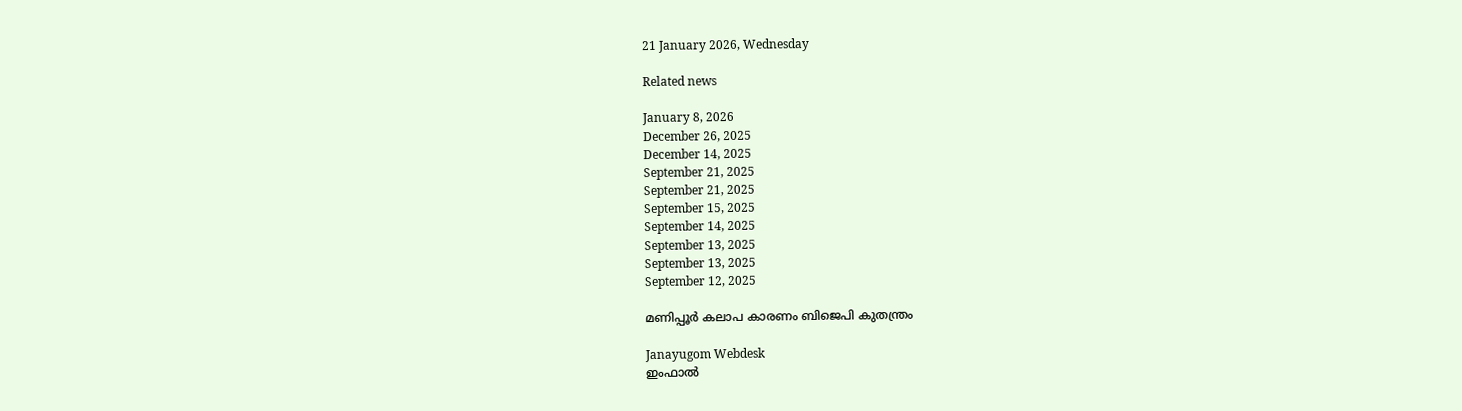21 January 2026, Wednesday

Related news

January 8, 2026
December 26, 2025
December 14, 2025
September 21, 2025
September 21, 2025
September 15, 2025
September 14, 2025
September 13, 2025
September 13, 2025
September 12, 2025

മണിപ്പൂര്‍ കലാപ കാരണം ബിജെപി കുതന്ത്രം

Janayugom Webdesk
ഇംഫാല്‍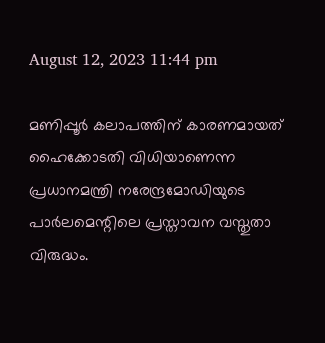August 12, 2023 11:44 pm

മണിപ്പൂര്‍ കലാപത്തിന് കാരണമായത് ഹൈക്കോടതി വിധിയാണെന്ന പ്രധാനമന്ത്രി നരേന്ദ്രമോഡിയുടെ പാര്‍ലമെന്റിലെ പ്രസ്താവന വസ്തുതാ വിരുദ്ധം.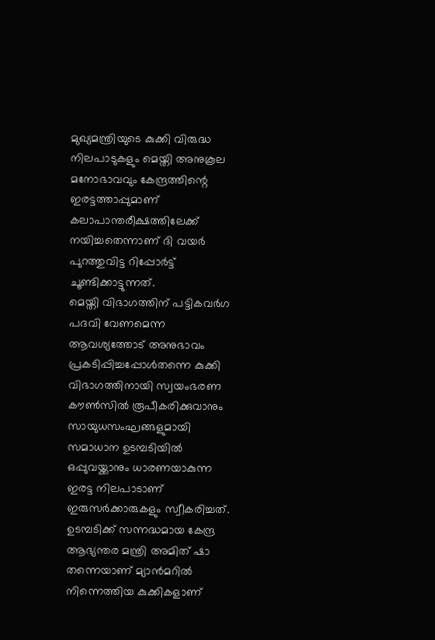മുഖ്യമന്ത്രിയുടെ കുക്കി വിരുദ്ധ നിലപാടുകളും മെയ്തി അനുകൂല മനോഭാവവും കേന്ദ്രത്തിന്റെ ഇരട്ടത്താപ്പുമാണ് കലാപാന്തരീക്ഷത്തിലേക്ക് നയിച്ചതെന്നാണ് ദി വയര്‍ പുറത്തുവിട്ട റിപ്പോര്‍ട്ട് ചൂണ്ടിക്കാട്ടുന്നത്.
മെയ്തി വിഭാഗത്തിന് പട്ടികവര്‍ഗ പദവി വേണമെന്ന ആവശ്യത്തോട് അനുഭാവം പ്രകടിപ്പിച്ചപ്പോള്‍തന്നെ കുക്കി വിഭാഗത്തിനായി സ്വയംഭരണ കൗണ്‍സില്‍ രൂപീകരിക്കുവാനും സായുധസംഘങ്ങളുമായി സമാധാന ഉടമ്പടിയില്‍ ഒപ്പുവയ്ക്കാനും ധാരണയാകുന്ന ഇരട്ട നിലപാടാണ് ഇരുസര്‍ക്കാരുകളും സ്വീകരിച്ചത്. ഉടമ്പടിക്ക് സന്നദ്ധമായ കേന്ദ്ര ആഭ്യന്തര മന്ത്രി അമിത് ഷാ തന്നെയാണ് മ്യാന്‍മറില്‍ നിന്നെത്തിയ കുക്കികളാണ്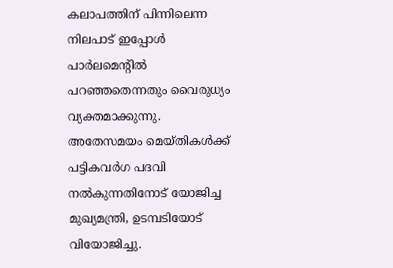കലാപത്തിന് പിന്നിലെന്ന നിലപാട് ഇപ്പോള്‍ പാര്‍ലമെന്റില്‍ പറഞ്ഞതെന്നതും വൈരുധ്യം വ്യക്തമാക്കുന്നു.
അതേസമയം മെയ്തികള്‍ക്ക് പട്ടികവര്‍ഗ പദവി നല്‍കുന്നതിനോട് യോജിച്ച മുഖ്യമന്ത്രി, ഉടമ്പടിയോട് വിയോജിച്ചു.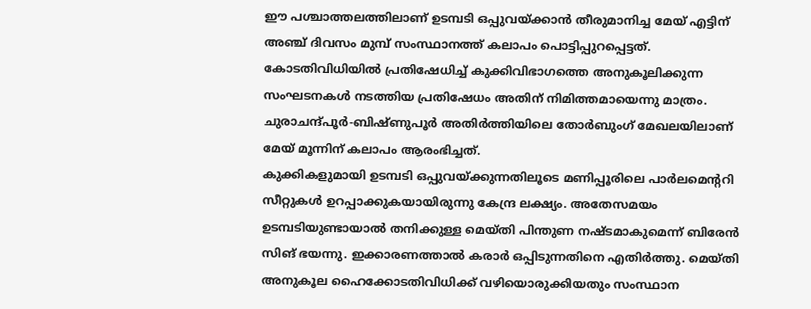ഈ പശ്ചാത്തലത്തിലാണ് ഉടമ്പടി ഒപ്പുവയ്ക്കാന്‍ തീരുമാനിച്ച മേയ് എട്ടിന് അഞ്ച് ദിവസം മുമ്പ് സംസ്ഥാനത്ത് കലാപം പൊട്ടിപ്പുറപ്പെട്ടത്. കോടതിവിധിയില്‍ പ്രതിഷേധിച്ച് കുക്കിവിഭാഗത്തെ അനുകൂലിക്കുന്ന സംഘടനകള്‍ നടത്തിയ പ്രതിഷേധം അതിന് നിമിത്തമായെന്നു മാത്രം. ചുരാചന്ദ്പൂര്‍-ബിഷ്ണുപൂര്‍ അതിര്‍ത്തിയിലെ തോര്‍ബുംഗ് മേഖലയിലാണ് മേയ് മൂന്നിന് കലാപം ആരംഭിച്ചത്.
കുക്കികളുമായി ഉടമ്പടി ഒപ്പുവയ്ക്കുന്നതിലൂടെ മണിപ്പൂരിലെ പാര്‍ലമെന്ററി സീറ്റുകള്‍ ഉറപ്പാക്കുകയായിരുന്നു കേന്ദ്ര ലക്ഷ്യം. അതേസമയം ഉടമ്പടിയുണ്ടായാല്‍ തനിക്കുള്ള മെയ്തി പിന്തുണ നഷ്ടമാകുമെന്ന് ബിരേന്‍ സിങ് ഭയന്നു. ഇക്കാരണത്താല്‍ കരാര്‍ ഒപ്പിടുന്നതിനെ എതിര്‍ത്തു. മെയ്തി അനുകൂല ഹൈക്കോടതിവിധിക്ക് വഴിയൊരുക്കിയതും സംസ്ഥാന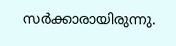സര്‍ക്കാരായിരുന്നു.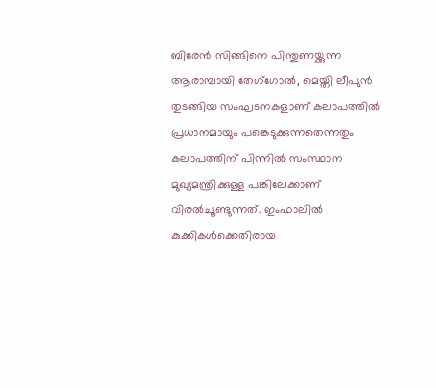ബിരേന്‍ സിങ്ങിനെ പിന്തുണയ്ക്കുന്ന ആരാമ്പായി തേഗ്‌ഗോല്‍, മെയ്തി ലീപുൻ തുടങ്ങിയ സംഘടനകളാണ് കലാപത്തില്‍ പ്രധാനമായും പങ്കെടുക്കുന്നതെന്നതും കലാപത്തിന് പിന്നില്‍ സംസ്ഥാന മുഖ്യമന്ത്രിക്കുള്ള പങ്കിലേക്കാണ് വിരല്‍ചൂണ്ടുന്നത്. ഇംഫാലില്‍ കുക്കികള്‍ക്കെതിരായ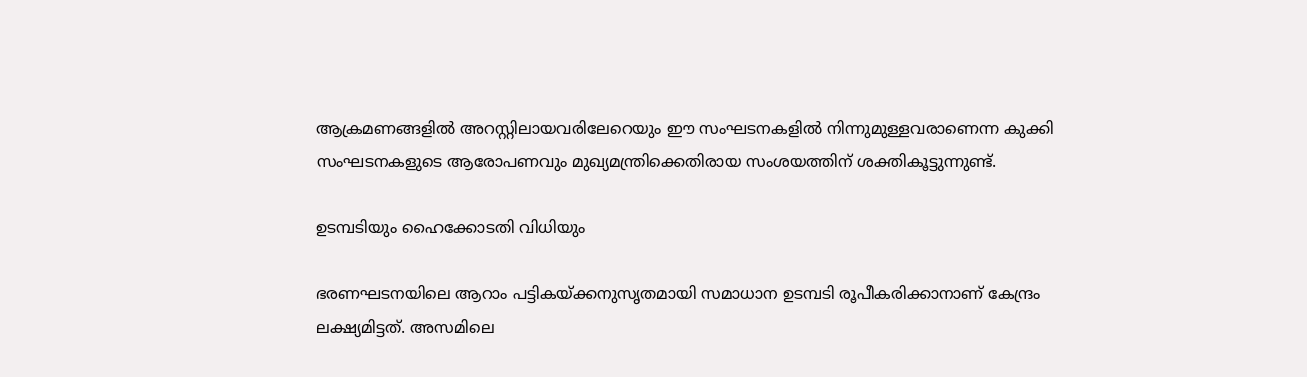ആക്രമണങ്ങളില്‍ അറസ്റ്റിലായവരിലേറെയും ഈ സംഘടനകളില്‍ നിന്നുമുള്ളവരാണെന്ന കുക്കി സംഘടനകളുടെ ആരോപണവും മുഖ്യമന്ത്രിക്കെതിരായ സംശയത്തിന് ശക്തികൂട്ടുന്നുണ്ട്.

ഉടമ്പടിയും ഹൈക്കോടതി വിധിയും

ഭരണഘടനയിലെ ആറാം പട്ടികയ്ക്കനുസൃതമായി സമാധാന ഉടമ്പടി രൂപീകരിക്കാനാണ് കേന്ദ്രം ലക്ഷ്യമിട്ടത്. അസമിലെ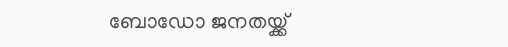ബോഡോ ജനതയ്ക്ക്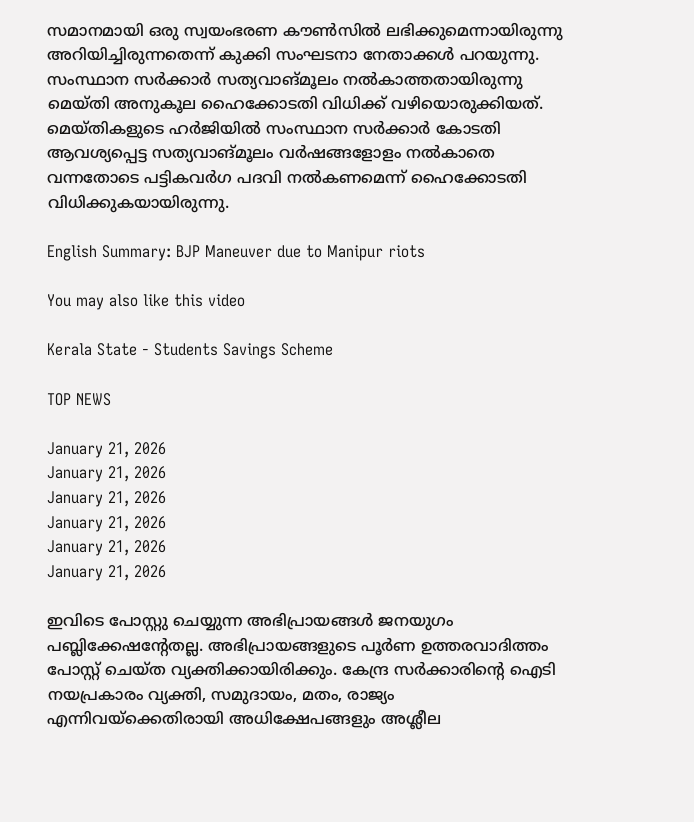സമാനമായി ഒരു സ്വയംഭരണ കൗണ്‍സില്‍ ലഭിക്കുമെന്നായിരുന്നു അറിയിച്ചിരുന്നതെന്ന് കുക്കി സംഘടനാ നേതാക്കള്‍ പറയുന്നു.
സംസ്ഥാന സര്‍ക്കാര്‍ സത്യവാങ്മൂലം നല്‍കാത്തതായിരുന്നു മെയ്തി അനുകൂല ഹൈക്കോടതി വിധിക്ക് വഴിയൊരുക്കിയത്. മെയ്തികളുടെ ഹര്‍ജിയില്‍ സംസ്ഥാന സര്‍ക്കാര്‍ കോടതി ആവശ്യപ്പെട്ട സത്യവാങ്മൂലം വര്‍ഷങ്ങളോളം നല്‍കാതെ വന്നതോടെ പട്ടികവര്‍ഗ പദവി നല്‍കണമെന്ന് ഹൈക്കോടതി വിധിക്കുകയായിരുന്നു.

English Summary: BJP Maneuver due to Manipur riots

You may also like this video

Kerala State - Students Savings Scheme

TOP NEWS

January 21, 2026
January 21, 2026
January 21, 2026
January 21, 2026
January 21, 2026
January 21, 2026

ഇവിടെ പോസ്റ്റു ചെയ്യുന്ന അഭിപ്രായങ്ങള്‍ ജനയുഗം പബ്ലിക്കേഷന്റേതല്ല. അഭിപ്രായങ്ങളുടെ പൂര്‍ണ ഉത്തരവാദിത്തം പോസ്റ്റ് ചെയ്ത വ്യക്തിക്കായിരിക്കും. കേന്ദ്ര സര്‍ക്കാരിന്റെ ഐടി നയപ്രകാരം വ്യക്തി, സമുദായം, മതം, രാജ്യം എന്നിവയ്‌ക്കെതിരായി അധിക്ഷേപങ്ങളും അശ്ലീല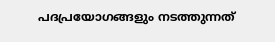പദപ്രയോഗങ്ങളും നടത്തുന്നത്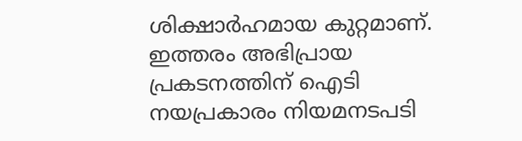ശിക്ഷാര്‍ഹമായ കുറ്റമാണ്. ഇത്തരം അഭിപ്രായ പ്രകടനത്തിന് ഐടി നയപ്രകാരം നിയമനടപടി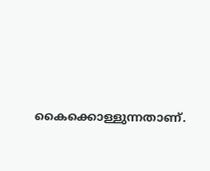കൈക്കൊള്ളുന്നതാണ്.